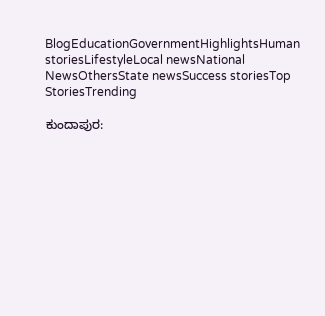BlogEducationGovernmentHighlightsHuman storiesLifestyleLocal newsNational NewsOthersState newsSuccess storiesTop StoriesTrending

ಕುಂದಾಪುರ: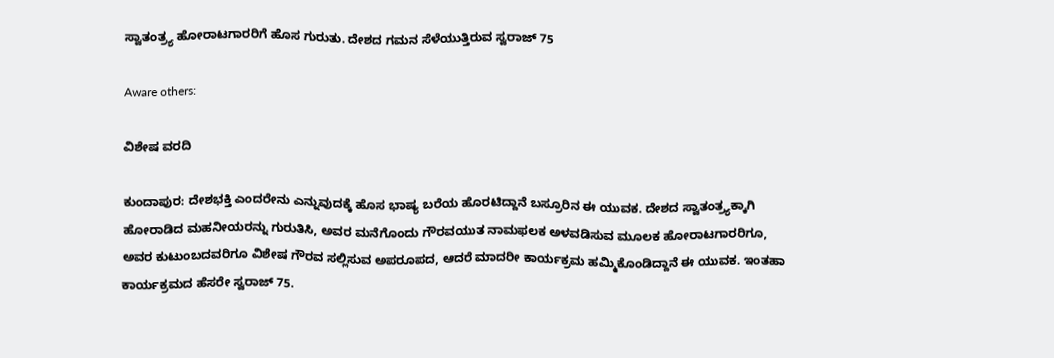ಸ್ವಾತಂತ್ರ್ಯ ಹೋರಾಟಗಾರರಿಗೆ ಹೊಸ ಗುರುತು. ದೇಶದ ಗಮನ ಸೆಳೆಯುತ್ತಿರುವ ಸ್ವರಾಜ್ 75

Aware others:

ವಿಶೇಷ ವರದಿ

ಕುಂದಾಪುರ: ದೇಶಭಕ್ತಿ ಎಂದರೇನು ಎನ್ನುವುದಕ್ಕೆ ಹೊಸ ಭಾಷ್ಯ ಬರೆಯ ಹೊರಟಿದ್ದಾನೆ ಬಸ್ರೂರಿನ ಈ ಯುವಕ. ದೇಶದ ಸ್ವಾತಂತ್ರ್ಯಕ್ಕಾಗಿ ಹೋರಾಡಿದ ಮಹನೀಯರನ್ನು ಗುರುತಿಸಿ, ಅವರ ಮನೆಗೊಂದು ಗೌರವಯುತ ನಾಮಫಲಕ ಅಳವಡಿಸುವ ಮೂಲಕ ಹೋರಾಟಗಾರರಿಗೂ, ಅವರ ಕುಟುಂಬದವರಿಗೂ ವಿಶೇಷ ಗೌರವ ಸಲ್ಲಿಸುವ ಅಪರೂಪದ, ಆದರೆ ಮಾದರೀ ಕಾರ್ಯಕ್ರಮ ಹಮ್ಮಿಕೊಂಡಿದ್ದಾನೆ ಈ ಯುವಕ. ಇಂತಹಾ ಕಾರ್ಯಕ್ರಮದ ಹೆಸರೇ ಸ್ವರಾಜ್ 75.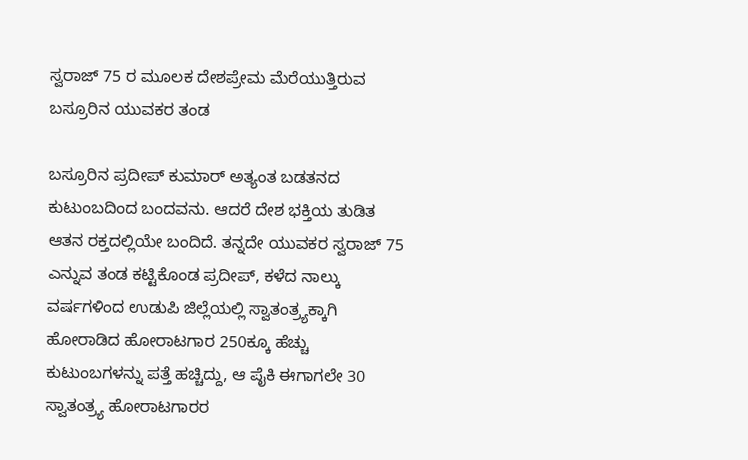ಸ್ವರಾಜ್ 75 ರ ಮೂಲಕ ದೇಶಪ್ರೇಮ ಮೆರೆಯುತ್ತಿರುವ ಬಸ್ರೂರಿನ ಯುವಕರ ತಂಡ

ಬಸ್ರೂರಿನ ಪ್ರದೀಪ್ ಕುಮಾರ್ ಅತ್ಯಂತ ಬಡತನದ ಕುಟುಂಬದಿಂದ ಬಂದವನು. ಆದರೆ ದೇಶ ಭಕ್ತಿಯ ತುಡಿತ ಆತನ ರಕ್ತದಲ್ಲಿಯೇ ಬಂದಿದೆ. ತನ್ನದೇ ಯುವಕರ ಸ್ವರಾಜ್ 75 ಎನ್ನುವ ತಂಡ ಕಟ್ಟಿಕೊಂಡ ಪ್ರದೀಪ್, ಕಳೆದ ನಾಲ್ಕು ವರ್ಷಗಳಿಂದ ಉಡುಪಿ ಜಿಲ್ಲೆಯಲ್ಲಿ ಸ್ವಾತಂತ್ರ್ಯಕ್ಕಾಗಿ ಹೋರಾಡಿದ ಹೋರಾಟಗಾರ 250ಕ್ಕೂ ಹೆಚ್ಚು ಕುಟುಂಬಗಳನ್ನು ಪತ್ತೆ ಹಚ್ಚಿದ್ದು, ಆ ಪೈಕಿ ಈಗಾಗಲೇ 30 ಸ್ವಾತಂತ್ರ್ಯ ಹೋರಾಟಗಾರರ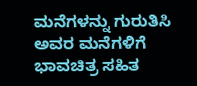ಮನೆಗಳನ್ನು ಗುರುತಿಸಿ ಅವರ ಮನೆಗಳಿಗೆ ಭಾವಚಿತ್ರ ಸಹಿತ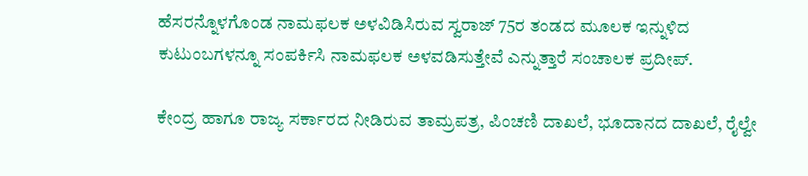ಹೆಸರನ್ನೊಳಗೊಂಡ ನಾಮಫಲಕ ಅಳವಿಡಿಸಿರುವ ಸ್ವರಾಜ್ 75ರ ತಂಡದ ಮೂಲಕ ಇನ್ನುಳಿದ ಕುಟುಂಬಗಳನ್ನೂ ಸಂಪರ್ಕಿಸಿ ನಾಮಫಲಕ ಅಳವಡಿಸುತ್ತೇವೆ ಎನ್ನುತ್ತಾರೆ ಸಂಚಾಲಕ ಪ್ರದೀಪ್.

ಕೇಂದ್ರ ಹಾಗೂ ರಾಜ್ಯ ಸರ್ಕಾರದ ನೀಡಿರುವ ತಾಮ್ರಪತ್ರ, ಪಿಂಚಣಿ ದಾಖಲೆ, ಭೂದಾನದ ದಾಖಲೆ, ರೈಲ್ವೇ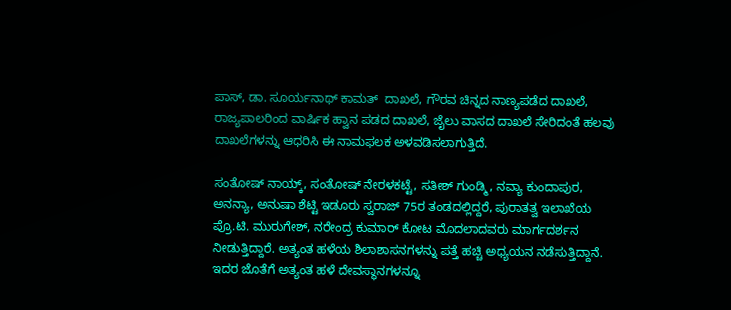ಪಾಸ್, ಡಾ. ಸೂರ್ಯನಾಥ್ ಕಾಮತ್  ದಾಖಲೆ, ಗೌರವ ಚಿನ್ನದ ನಾಣ್ಯಪಡೆದ ದಾಖಲೆ, ರಾಜ್ಯಪಾಲರಿಂದ ವಾರ್ಷಿಕ ಹ್ವಾನ ಪಡದ ದಾಖಲೆ, ಜೈಲು ವಾಸದ ದಾಖಲೆ ಸೇರಿದಂತೆ ಹಲವು ದಾಖಲೆಗಳನ್ನು ಆಧರಿಸಿ ಈ ನಾಮಫಲಕ ಅಳವಡಿಸಲಾಗುತ್ತಿದೆ.

ಸಂತೋಷ್ ನಾಯ್ಕ್, ಸಂತೋಷ್ ನೇರಳಕಟ್ಟೆ, ಸತೀಶ್ ಗುಂಡ್ಮಿ, ನವ್ಯಾ ಕುಂದಾಪುರ, ಅನನ್ಯಾ, ಅನುಷಾ ಶೆಟ್ಟಿ ಇಡೂರು ಸ್ವರಾಜ್ 75ರ ತಂಡದಲ್ಲಿದ್ದರೆ, ಪುರಾತತ್ವ ಇಲಾಖೆಯ ಪ್ರೊ.ಟಿ. ಮುರುಗೇಶ್, ನರೇಂದ್ರ ಕುಮಾರ್ ಕೋಟ ಮೊದಲಾದವರು ಮಾರ್ಗದರ್ಶನ ನೀಡುತ್ತಿದ್ದಾರೆ. ಅತ್ಯಂತ ಹಳೆಯ ಶಿಲಾಶಾಸನಗಳನ್ನು ಪತ್ತೆ ಹಚ್ಚಿ ಅಧ್ಯಯನ ನಡೆಸುತ್ತಿದ್ದಾನೆ. ಇದರ ಜೊತೆಗೆ ಅತ್ಯಂತ ಹಳೆ ದೇವಸ್ಥಾನಗಳನ್ನೂ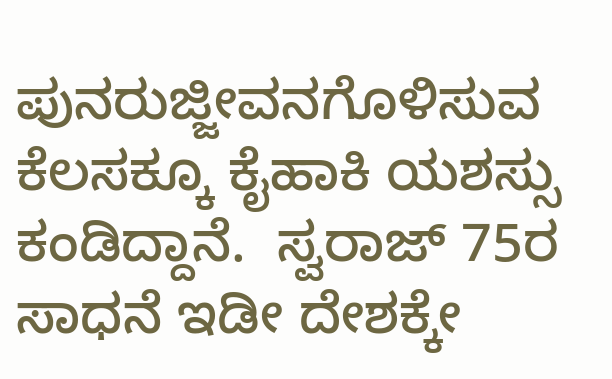ಪುನರುಜ್ಜೀವನಗೊಳಿಸುವ ಕೆಲಸಕ್ಕೂ ಕೈಹಾಕಿ ಯಶಸ್ಸು ಕಂಡಿದ್ದಾನೆ.  ಸ್ವರಾಜ್ 75ರ ಸಾಧನೆ ಇಡೀ ದೇಶಕ್ಕೇ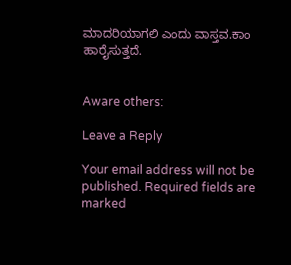ಮಾದರಿಯಾಗಲಿ ಎಂದು ವಾಸ್ತವ.ಕಾಂ ಹಾರೈಸುತ್ತದೆ.


Aware others:

Leave a Reply

Your email address will not be published. Required fields are marked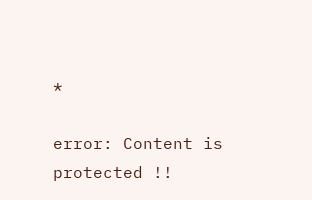*

error: Content is protected !!